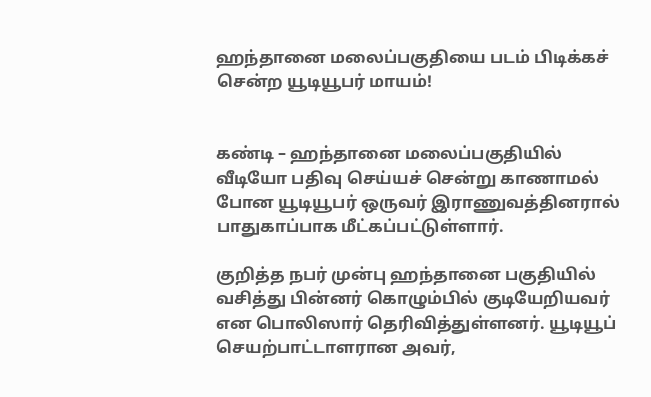ஹந்தானை மலைப்பகுதியை படம் பிடிக்கச் சென்ற யூடியூபர் மாயம்!


கண்டி – ஹந்தானை மலைப்பகுதியில் வீடியோ பதிவு செய்யச் சென்று காணாமல் போன யூடியூபர் ஒருவர் இராணுவத்தினரால் பாதுகாப்பாக மீட்கப்பட்டுள்ளார்.

குறித்த நபர் முன்பு ஹந்தானை பகுதியில் வசித்து பின்னர் கொழும்பில் குடியேறியவர் என பொலிஸார் தெரிவித்துள்ளனர். யூடியூப் செயற்பாட்டாளரான அவர்,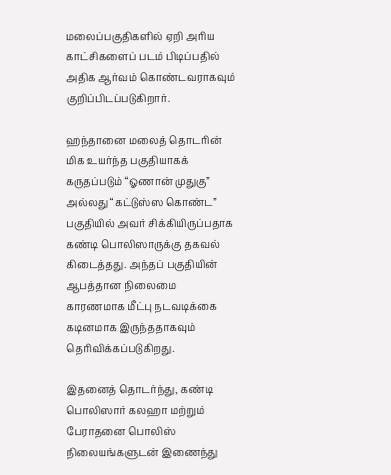மலைப்பகுதிகளில் ஏறி அரிய காட்சிகளைப் படம் பிடிப்பதில் அதிக ஆர்வம் கொண்டவராகவும் குறிப்பிடப்படுகிறார்.

ஹந்தானை மலைத் தொடரின் மிக உயர்ந்த பகுதியாகக் கருதப்படும் “ஓணான் முதுகு” அல்லது “கட்டுஸ்ஸ கொண்ட” பகுதியில் அவர் சிக்கியிருப்பதாக கண்டி பொலிஸாருக்கு தகவல் கிடைத்தது. அந்தப் பகுதியின் ஆபத்தான நிலைமை காரணமாக மீட்பு நடவடிக்கை கடினமாக இருந்ததாகவும் தெரிவிக்கப்படுகிறது.

இதனைத் தொடர்ந்து, கண்டி பொலிஸார் கலஹா மற்றும் பேராதனை பொலிஸ் நிலையங்களுடன் இணைந்து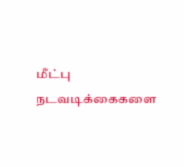மீட்பு நடவடிக்கைகளை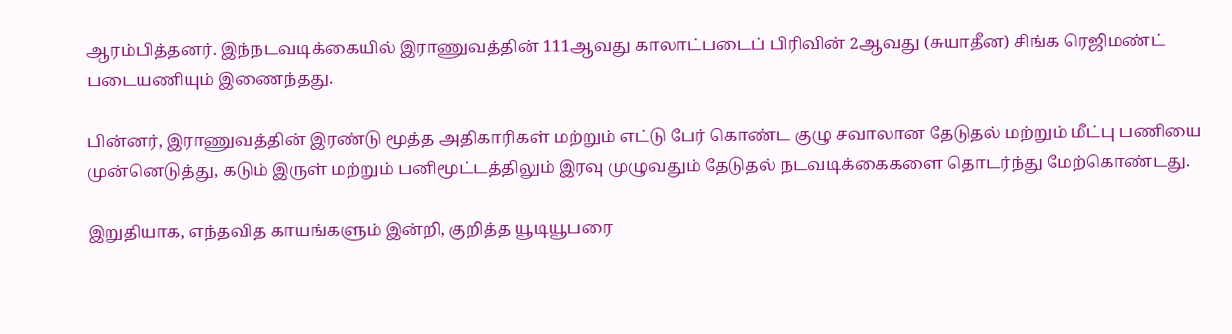ஆரம்பித்தனர். இந்நடவடிக்கையில் இராணுவத்தின் 111ஆவது காலாட்படைப் பிரிவின் 2ஆவது (சுயாதீன) சிங்க ரெஜிமண்ட் படையணியும் இணைந்தது.

பின்னர், இராணுவத்தின் இரண்டு மூத்த அதிகாரிகள் மற்றும் எட்டு பேர் கொண்ட குழு சவாலான தேடுதல் மற்றும் மீட்பு பணியை முன்னெடுத்து, கடும் இருள் மற்றும் பனிமூட்டத்திலும் இரவு முழுவதும் தேடுதல் நடவடிக்கைகளை தொடர்ந்து மேற்கொண்டது.

இறுதியாக, எந்தவித காயங்களும் இன்றி, குறித்த யூடியூபரை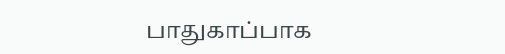பாதுகாப்பாக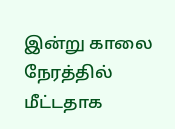இன்று காலை நேரத்தில் மீட்டதாக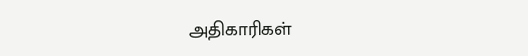அதிகாரிகள்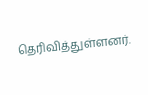தெரிவித்துள்ளனர்.